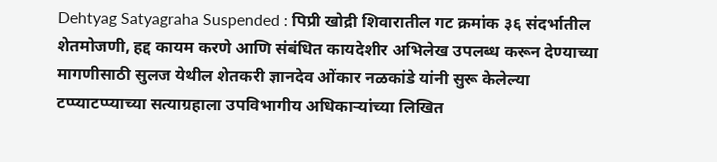Dehtyag Satyagraha Suspended : पिप्री खोद्री शिवारातील गट क्रमांक ३६ संदर्भातील शेतमोजणी, हद्द कायम करणे आणि संबंधित कायदेशीर अभिलेख उपलब्ध करून देण्याच्या मागणीसाठी सुलज येथील शेतकरी ज्ञानदेव ओंकार नळकांडे यांनी सुरू केलेल्या टप्प्याटप्प्याच्या सत्याग्रहाला उपविभागीय अधिकाऱ्यांच्या लिखित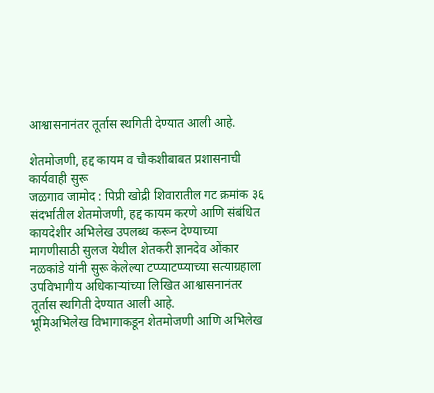आश्वासनानंतर तूर्तास स्थगिती देण्यात आली आहे.

शेतमोजणी, हद्द कायम व चौकशीबाबत प्रशासनाची कार्यवाही सुरू
जळगाव जामोद : पिप्री खोद्री शिवारातील गट क्रमांक ३६ संदर्भातील शेतमोजणी, हद्द कायम करणे आणि संबंधित कायदेशीर अभिलेख उपलब्ध करून देण्याच्या मागणीसाठी सुलज येथील शेतकरी ज्ञानदेव ओंकार नळकांडे यांनी सुरू केलेल्या टप्प्याटप्प्याच्या सत्याग्रहाला उपविभागीय अधिकाऱ्यांच्या लिखित आश्वासनानंतर तूर्तास स्थगिती देण्यात आली आहे.
भूमिअभिलेख विभागाकडून शेतमोजणी आणि अभिलेख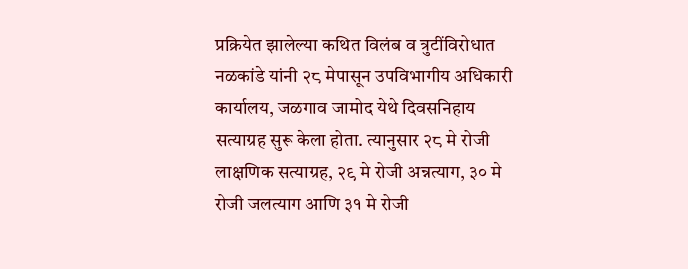प्रक्रियेत झालेल्या कथित विलंब व त्रुटींविरोधात नळकांडे यांनी २८ मेपासून उपविभागीय अधिकारी कार्यालय, जळगाव जामोद येथे दिवसनिहाय सत्याग्रह सुरू केला होता. त्यानुसार २८ मे रोजी लाक्षणिक सत्याग्रह, २९ मे रोजी अन्नत्याग, ३० मे रोजी जलत्याग आणि ३१ मे रोजी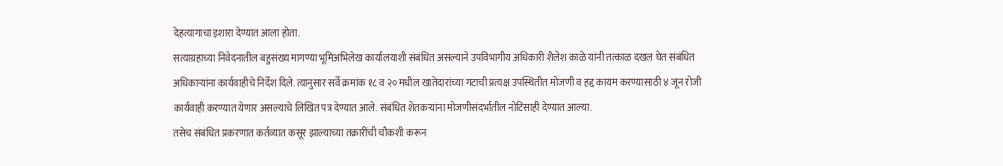देहत्यागाचा इशारा देण्यात आला होता.
सत्याग्रहाच्या निवेदनातील बहुसंख्य मागण्या भूमिअभिलेख कार्यालयाशी संबंधित असल्याने उपविभागीय अधिकारी शैलेश काळे यांनी तत्काळ दखल घेत संबंधित अधिकाऱ्यांना कार्यवाहीचे निर्देश दिले. त्यानुसार सर्वे क्रमांक १८ व २० मधील खातेदारांच्या गटाची प्रत्यक्ष उपस्थितीत मोजणी व हद्द कायम करण्यासाठी ४ जून रोजी कार्यवाही करण्यात येणार असल्याचे लिखित पत्र देण्यात आले. संबंधित शेतकऱ्यांना मोजणीसंदर्भातील नोटिसाही देण्यात आल्या.
तसेच संबंधित प्रकरणात कर्तव्यात कसूर झाल्याच्या तक्रारींची चौकशी करून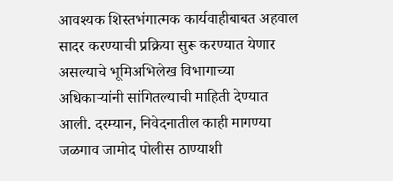आवश्यक शिस्तभंगात्मक कार्यवाहीबाबत अहवाल सादर करण्याची प्रक्रिया सुरू करण्यात येणार असल्याचे भूमिअभिलेख विभागाच्या अधिकाऱ्यांनी सांगितल्याची माहिती देण्यात आली. दरम्यान, निवेदनातील काही मागण्या जळगाव जामोद पोलीस ठाण्याशी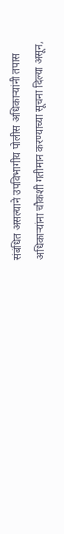संबंधित असल्याने उपविभागीय पोलीस अधिकाऱ्यांनी तपास अधिकाऱ्यांना चौकशी गतीमान करण्याच्या सूचना दिल्या असून,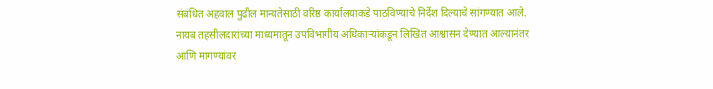संबंधित अहवाल पुढील मान्यतेसाठी वरिष्ठ कार्यालयाकडे पाठविण्याचे निर्देश दिल्याचे सांगण्यात आले.
नायब तहसीलदारांच्या माध्यमातून उपविभागीय अधिकाऱ्यांकडून लिखित आश्वासन देण्यात आल्यानंतर आणि मागण्यांवर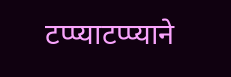टप्प्याटप्प्याने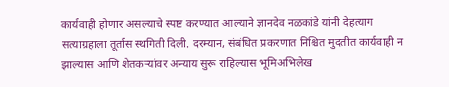कार्यवाही होणार असल्याचे स्पष्ट करण्यात आल्याने ज्ञानदेव नळकांडे यांनी देहत्याग सत्याग्रहाला तूर्तास स्थगिती दिली. दरम्यान, संबंधित प्रकरणात निश्चित मुदतीत कार्यवाही न झाल्यास आणि शेतकऱ्यांवर अन्याय सुरू राहिल्यास भूमिअभिलेख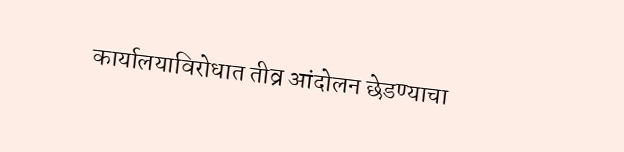कार्यालयाविरोधात तीव्र आंदोलन छेडण्याचा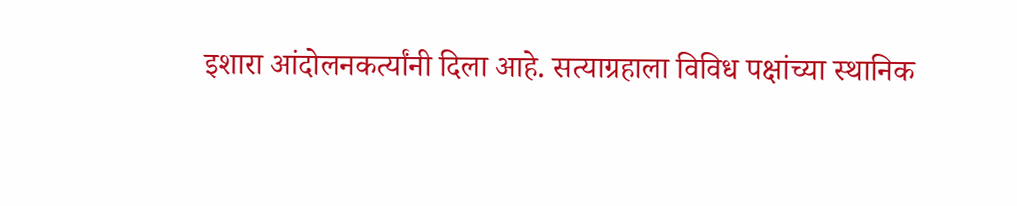इशारा आंदोलनकर्त्यांनी दिला आहे. सत्याग्रहाला विविध पक्षांच्या स्थानिक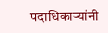पदाधिकाऱ्यांनी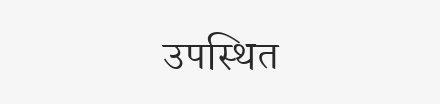उपस्थित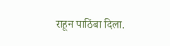राहून पाठिंबा दिला.